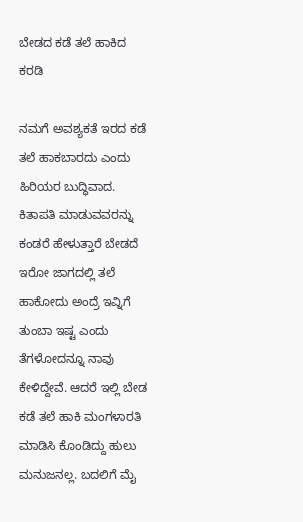ಬೇಡದ ಕಡೆ ತಲೆ ಹಾಕಿದ ಕರಡಿ

ನಮಗೆ ಅವಶ್ಯಕತೆ ಇರದ ಕಡೆ ತಲೆ ಹಾಕಬಾರದು ಎಂದು ಹಿರಿಯರ ಬುದ್ಧಿವಾದ. ಕಿತಾಪತಿ ಮಾಡುವವರನ್ನು ಕಂಡರೆ ಹೇಳುತ್ತಾರೆ ಬೇಡದೆ ಇರೋ ಜಾಗದಲ್ಲಿ ತಲೆ ಹಾಕೋದು ಅಂದ್ರೆ ಇವ್ನಿಗೆ ತುಂಬಾ ಇಷ್ಟ ಎಂದು ತೆಗಳೋದನ್ನೂ ನಾವು ಕೇಳಿದ್ದೇವೆ. ಆದರೆ ಇಲ್ಲಿ ಬೇಡ ಕಡೆ ತಲೆ ಹಾಕಿ ಮಂಗಳಾರತಿ ಮಾಡಿಸಿ ಕೊಂಡಿದ್ದು ಹುಲು ಮನುಜನಲ್ಲ. ಬದಲಿಗೆ ಮೈ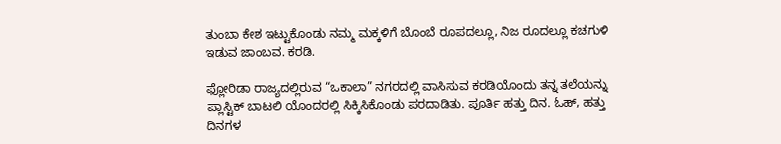ತುಂಬಾ ಕೇಶ ಇಟ್ಟುಕೊಂಡು ನಮ್ಮ ಮಕ್ಕಳಿಗೆ ಬೊಂಬೆ ರೂಪದಲ್ಲೂ, ನಿಜ ರೂದಲ್ಲೂ ಕಚಗುಳಿ ಇಡುವ ಜಾಂಬವ. ಕರಡಿ.

ಫ್ಲೋರಿಡಾ ರಾಜ್ಯದಲ್ಲಿರುವ “ಒಕಾಲಾ” ನಗರದಲ್ಲಿ ವಾಸಿಸುವ ಕರಡಿಯೊಂದು ತನ್ನ ತಲೆಯನ್ನು ಪ್ಲಾಸ್ಟಿಕ್ ಬಾಟಲಿ ಯೊಂದರಲ್ಲಿ ಸಿಕ್ಕಿಸಿಕೊಂಡು ಪರದಾಡಿತು. ಪೂರ್ತಿ ಹತ್ತು ದಿನ. ಓಹ್, ಹತ್ತು ದಿನಗಳ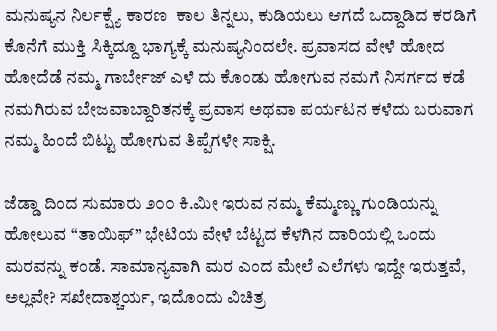ಮನುಷ್ಯನ ನಿರ್ಲಕ್ಷ್ಯೆ ಕಾರಣ  ಕಾಲ ತಿನ್ನಲು, ಕುಡಿಯಲು ಆಗದೆ ಒದ್ದಾಡಿದ ಕರಡಿಗೆ ಕೊನೆಗೆ ಮುಕ್ತಿ ಸಿಕ್ಕಿದ್ದೂ ಭಾಗ್ಯಕ್ಕೆ ಮನುಷ್ಯನಿಂದಲೇ. ಪ್ರವಾಸದ ವೇಳೆ ಹೋದ ಹೋದೆಡೆ ನಮ್ಮ ಗಾರ್ಬೇಜ್ ಎಳೆ ದು ಕೊಂಡು ಹೋಗುವ ನಮಗೆ ನಿಸರ್ಗದ ಕಡೆ ನಮಗಿರುವ ಬೇಜವಾಬ್ದಾರಿತನಕ್ಕೆ ಪ್ರವಾಸ ಅಥವಾ ಪರ್ಯಟನ ಕಳೆದು ಬರುವಾಗ ನಮ್ಮ ಹಿಂದೆ ಬಿಟ್ಟು ಹೋಗುವ ತಿಪ್ಪೆಗಳೇ ಸಾಕ್ಷಿ.

ಜೆಡ್ಡಾ ದಿಂದ ಸುಮಾರು ೨೦೦ ಕಿ.ಮೀ ಇರುವ ನಮ್ಮ ಕೆಮ್ಮಣ್ಣು ಗುಂಡಿಯನ್ನು ಹೋಲುವ “ತಾಯಿಫ್” ಭೇಟಿಯ ವೇಳೆ ಬೆಟ್ಟದ ಕೆಳಗಿನ ದಾರಿಯಲ್ಲಿ ಒಂದು ಮರವನ್ನು ಕಂಡೆ. ಸಾಮಾನ್ಯವಾಗಿ ಮರ ಎಂದ ಮೇಲೆ ಎಲೆಗಳು ಇದ್ದೇ ಇರುತ್ತವೆ, ಅಲ್ಲವೇ? ಸಖೇದಾಶ್ಚರ್ಯ, ಇದೊಂದು ವಿಚಿತ್ರ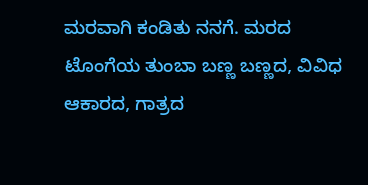ಮರವಾಗಿ ಕಂಡಿತು ನನಗೆ. ಮರದ ಟೊಂಗೆಯ ತುಂಬಾ ಬಣ್ಣ ಬಣ್ಣದ, ವಿವಿಧ ಆಕಾರದ, ಗಾತ್ರದ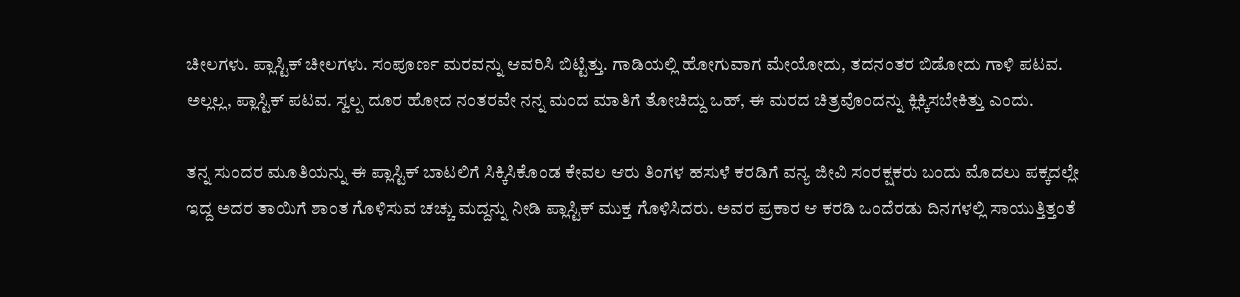ಚೀಲಗಳು. ಪ್ಲಾಸ್ಟಿಕ್ ಚೀಲಗಳು. ಸಂಪೂರ್ಣ ಮರವನ್ನು ಆವರಿಸಿ ಬಿಟ್ಟಿತ್ತು. ಗಾಡಿಯಲ್ಲಿ ಹೋಗುವಾಗ ಮೇಯೋದು, ತದನಂತರ ಬಿಡೋದು ಗಾಳಿ ಪಟವ. ಅಲ್ಲಲ್ಲ, ಪ್ಲಾಸ್ಟಿಕ್ ಪಟವ. ಸ್ವಲ್ಪ ದೂರ ಹೋದ ನಂತರವೇ ನನ್ನ ಮಂದ ಮಾತಿಗೆ ತೋಚಿದ್ದು ಒಹ್, ಈ ಮರದ ಚಿತ್ರವೊಂದನ್ನು ಕ್ಲಿಕ್ಕಿಸಬೇಕಿತ್ತು ಎಂದು.

ತನ್ನ ಸುಂದರ ಮೂತಿಯನ್ನು ಈ ಪ್ಲಾಸ್ಟಿಕ್ ಬಾಟಲಿಗೆ ಸಿಕ್ಕಿಸಿಕೊಂಡ ಕೇವಲ ಆರು ತಿಂಗಳ ಹಸುಳೆ ಕರಡಿಗೆ ವನ್ಯ ಜೀವಿ ಸಂರಕ್ಷಕರು ಬಂದು ಮೊದಲು ಪಕ್ಕದಲ್ಲೇ ಇದ್ದ ಅದರ ತಾಯಿಗೆ ಶಾಂತ ಗೊಳಿಸುವ ಚಚ್ಚು ಮದ್ದನ್ನು ನೀಡಿ ಪ್ಲಾಸ್ಟಿಕ್ ಮುಕ್ತ ಗೊಳಿಸಿದರು. ಅವರ ಪ್ರಕಾರ ಆ ಕರಡಿ ಒಂದೆರಡು ದಿನಗಳಲ್ಲಿ ಸಾಯುತ್ತಿತ್ತಂತೆ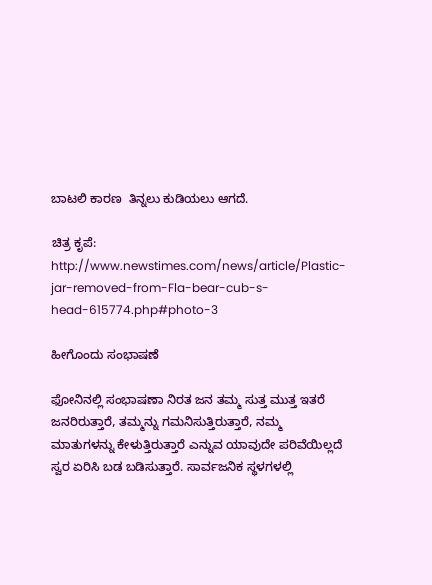ಬಾಟಲಿ ಕಾರಣ  ತಿನ್ನಲು ಕುಡಿಯಲು ಆಗದೆ.

ಚಿತ್ರ ಕೃಪೆ: http://www.newstimes.com/news/article/Plastic-jar-removed-from-Fla-bear-cub-s-head-615774.php#photo-3

ಹೀಗೊಂದು ಸಂಭಾಷಣೆ

ಫೋನಿನಲ್ಲಿ ಸಂಭಾಷಣಾ ನಿರತ ಜನ ತಮ್ಮ ಸುತ್ತ ಮುತ್ತ ಇತರೆ ಜನರಿರುತ್ತಾರೆ, ತಮ್ಮನ್ನು ಗಮನಿಸುತ್ತಿರುತ್ತಾರೆ, ನಮ್ಮ ಮಾತುಗಳನ್ನು ಕೇಳುತ್ತಿರುತ್ತಾರೆ ಎನ್ನುವ ಯಾವುದೇ ಪರಿವೆಯಿಲ್ಲದೆ ಸ್ವರ ಏರಿಸಿ ಬಡ ಬಡಿಸುತ್ತಾರೆ. ಸಾರ್ವಜನಿಕ ಸ್ಥಳಗಳಲ್ಲಿ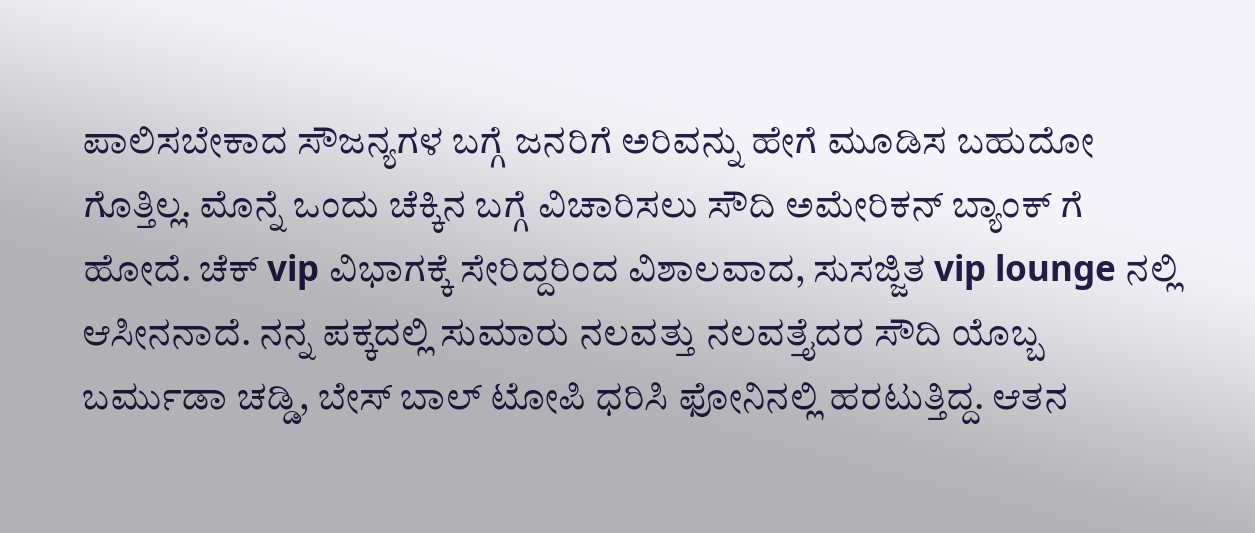ಪಾಲಿಸಬೇಕಾದ ಸೌಜನ್ಯಗಳ ಬಗ್ಗೆ ಜನರಿಗೆ ಅರಿವನ್ನು ಹೇಗೆ ಮೂಡಿಸ ಬಹುದೋ ಗೊತ್ತಿಲ್ಲ. ಮೊನ್ನೆ ಒಂದು ಚೆಕ್ಕಿನ ಬಗ್ಗೆ ವಿಚಾರಿಸಲು ಸೌದಿ ಅಮೇರಿಕನ್ ಬ್ಯಾಂಕ್ ಗೆ ಹೋದೆ. ಚೆಕ್ vip ವಿಭಾಗಕ್ಕೆ ಸೇರಿದ್ದರಿಂದ ವಿಶಾಲವಾದ, ಸುಸಜ್ಜಿತ vip lounge ನಲ್ಲಿ ಆಸೀನನಾದೆ. ನನ್ನ ಪಕ್ಕದಲ್ಲಿ ಸುಮಾರು ನಲವತ್ತು ನಲವತ್ತೈದರ ಸೌದಿ ಯೊಬ್ಬ ಬರ್ಮುಡಾ ಚಡ್ಡಿ, ಬೇಸ್ ಬಾಲ್ ಟೋಪಿ ಧರಿಸಿ ಫೋನಿನಲ್ಲಿ ಹರಟುತ್ತಿದ್ದ. ಆತನ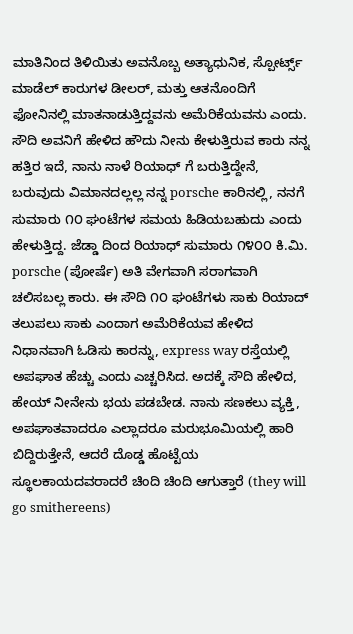ಮಾತಿನಿಂದ ತಿಳಿಯಿತು ಅವನೊಬ್ಬ ಅತ್ಯಾಧುನಿಕ, ಸ್ಪೋರ್ಟ್ಸ್ ಮಾಡೆಲ್ ಕಾರುಗಳ ಡೀಲರ್, ಮತ್ತು ಆತನೊಂದಿಗೆ ಫೋನಿನಲ್ಲಿ ಮಾತನಾಡುತ್ತಿದ್ದವನು ಅಮೆರಿಕೆಯವನು ಎಂದು. ಸೌದಿ ಅವನಿಗೆ ಹೇಳಿದ ಹೌದು ನೀನು ಕೇಳುತ್ತಿರುವ ಕಾರು ನನ್ನ ಹತ್ತಿರ ಇದೆ, ನಾನು ನಾಳೆ ರಿಯಾಧ್ ಗೆ ಬರುತ್ತಿದ್ದೇನೆ, ಬರುವುದು ವಿಮಾನದಲ್ಲಲ್ಲ ನನ್ನ porsche ಕಾರಿನಲ್ಲಿ, ನನಗೆ ಸುಮಾರು ೧೦ ಘಂಟೆಗಳ ಸಮಯ ಹಿಡಿಯಬಹುದು ಎಂದು ಹೇಳುತ್ತಿದ್ದ. ಜೆಡ್ಡಾ ದಿಂದ ರಿಯಾಧ್ ಸುಮಾರು ೧೪೦೦ ಕಿ.ಮಿ. porsche (ಪೋರ್ಷೆ) ಅತಿ ವೇಗವಾಗಿ ಸರಾಗವಾಗಿ ಚಲಿಸಬಲ್ಲ ಕಾರು. ಈ ಸೌದಿ ೧೦ ಘಂಟೆಗಳು ಸಾಕು ರಿಯಾದ್ ತಲುಪಲು ಸಾಕು ಎಂದಾಗ ಅಮೆರಿಕೆಯವ ಹೇಳಿದ ನಿಧಾನವಾಗಿ ಓಡಿಸು ಕಾರನ್ನು, express way ರಸ್ತೆಯಲ್ಲಿ ಅಪಘಾತ ಹೆಚ್ಚು ಎಂದು ಎಚ್ಚರಿಸಿದ. ಅದಕ್ಕೆ ಸೌದಿ ಹೇಳಿದ, ಹೇಯ್ ನೀನೇನು ಭಯ ಪಡಬೇಡ. ನಾನು ಸಣಕಲು ವ್ಯಕ್ತಿ, ಅಪಘಾತವಾದರೂ ಎಲ್ಲಾದರೂ ಮರುಭೂಮಿಯಲ್ಲಿ ಹಾರಿ ಬಿದ್ದಿರುತ್ತೇನೆ, ಆದರೆ ದೊಡ್ಡ ಹೊಟ್ಟೆಯ ಸ್ಥೂಲಕಾಯದವರಾದರೆ ಚಿಂದಿ ಚಿಂದಿ ಆಗುತ್ತಾರೆ (they will go smithereens)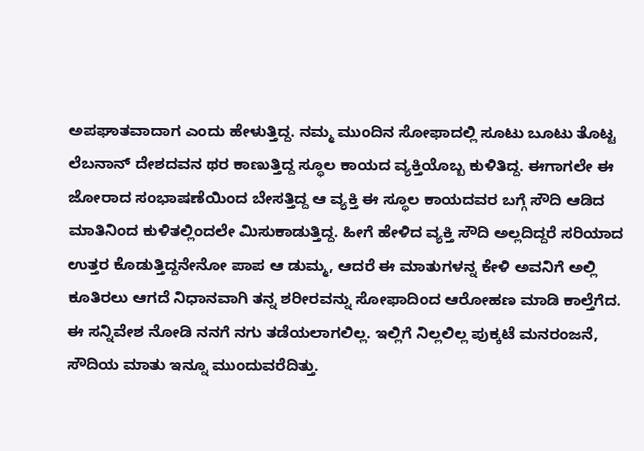ಅಪಘಾತವಾದಾಗ ಎಂದು ಹೇಳುತ್ತಿದ್ದ. ನಮ್ಮ ಮುಂದಿನ ಸೋಫಾದಲ್ಲಿ ಸೂಟು ಬೂಟು ತೊಟ್ಟ ಲೆಬನಾನ್ ದೇಶದವನ ಥರ ಕಾಣುತ್ತಿದ್ದ ಸ್ಥೂಲ ಕಾಯದ ವ್ಯಕ್ತಿಯೊಬ್ಬ ಕುಳಿತಿದ್ದ. ಈಗಾಗಲೇ ಈ ಜೋರಾದ ಸಂಭಾಷಣೆಯಿಂದ ಬೇಸತ್ತಿದ್ದ ಆ ವ್ಯಕ್ತಿ ಈ ಸ್ಥೂಲ ಕಾಯದವರ ಬಗ್ಗೆ ಸೌದಿ ಆಡಿದ ಮಾತಿನಿಂದ ಕುಳಿತಲ್ಲಿಂದಲೇ ಮಿಸುಕಾಡುತ್ತಿದ್ದ. ಹೀಗೆ ಹೇಳಿದ ವ್ಯಕ್ತಿ ಸೌದಿ ಅಲ್ಲದಿದ್ದರೆ ಸರಿಯಾದ ಉತ್ತರ ಕೊಡುತ್ತಿದ್ದನೇನೋ ಪಾಪ ಆ ಡುಮ್ಮ, ಆದರೆ ಈ ಮಾತುಗಳನ್ನ ಕೇಳಿ ಅವನಿಗೆ ಅಲ್ಲಿ ಕೂತಿರಲು ಆಗದೆ ನಿಧಾನವಾಗಿ ತನ್ನ ಶರೀರವನ್ನು ಸೋಫಾದಿಂದ ಆರೋಹಣ ಮಾಡಿ ಕಾಲ್ತೆಗೆದ. ಈ ಸನ್ನಿವೇಶ ನೋಡಿ ನನಗೆ ನಗು ತಡೆಯಲಾಗಲಿಲ್ಲ. ಇಲ್ಲಿಗೆ ನಿಲ್ಲಲಿಲ್ಲ ಪುಕ್ಕಟೆ ಮನರಂಜನೆ, ಸೌದಿಯ ಮಾತು ಇನ್ನೂ ಮುಂದುವರೆದಿತ್ತು.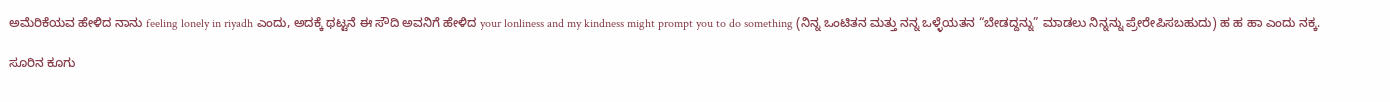ಅಮೆರಿಕೆಯವ ಹೇಳಿದ ನಾನು feeling lonely in riyadh ಎಂದು, ಅದಕ್ಕೆ ಥಟ್ಟನೆ ಈ ಸೌದಿ ಅವನಿಗೆ ಹೇಳಿದ your lonliness and my kindness might prompt you to do something (ನಿನ್ನ ಒಂಟಿತನ ಮತ್ತು ನನ್ನ ಒಳ್ಳೆಯತನ “ಬೇಡದ್ದನ್ನು” ಮಾಡಲು ನಿನ್ನನ್ನು ಪ್ರೇರೇಪಿಸಬಹುದು) ಹ ಹ ಹಾ ಎಂದು ನಕ್ಕ.

ಸೂರಿನ ಕೂಗು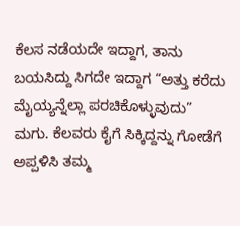ಕೆಲಸ ನಡೆಯದೇ ಇದ್ದಾಗ, ತಾನು ಬಯಸಿದ್ದು ಸಿಗದೇ ಇದ್ದಾಗ “ಅತ್ತು ಕರೆದು ಮೈಯ್ಯನ್ನೆಲ್ಲಾ ಪರಚಿಕೊಳ್ಳುವುದು” ಮಗು. ಕೆಲವರು ಕೈಗೆ ಸಿಕ್ಕಿದ್ದನ್ನು ಗೋಡೆಗೆ ಅಪ್ಪಳಿಸಿ ತಮ್ಮ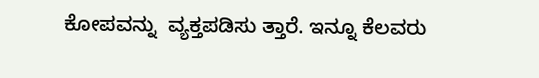ಕೋಪವನ್ನು  ವ್ಯಕ್ತಪಡಿಸು ತ್ತಾರೆ. ಇನ್ನೂ ಕೆಲವರು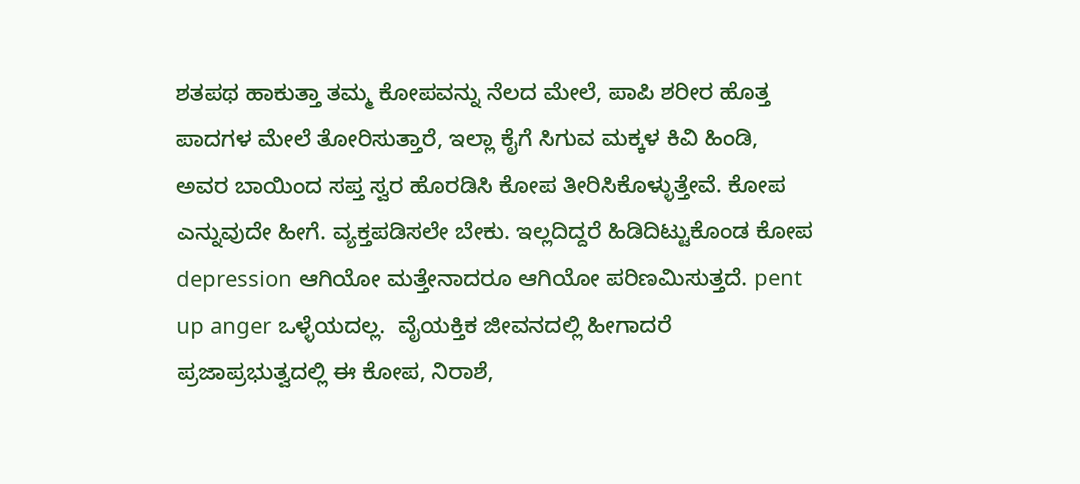ಶತಪಥ ಹಾಕುತ್ತಾ ತಮ್ಮ ಕೋಪವನ್ನು ನೆಲದ ಮೇಲೆ, ಪಾಪಿ ಶರೀರ ಹೊತ್ತ ಪಾದಗಳ ಮೇಲೆ ತೋರಿಸುತ್ತಾರೆ, ಇಲ್ಲಾ ಕೈಗೆ ಸಿಗುವ ಮಕ್ಕಳ ಕಿವಿ ಹಿಂಡಿ, ಅವರ ಬಾಯಿಂದ ಸಪ್ತ ಸ್ವರ ಹೊರಡಿಸಿ ಕೋಪ ತೀರಿಸಿಕೊಳ್ಳುತ್ತೇವೆ. ಕೋಪ ಎನ್ನುವುದೇ ಹೀಗೆ. ವ್ಯಕ್ತಪಡಿಸಲೇ ಬೇಕು. ಇಲ್ಲದಿದ್ದರೆ ಹಿಡಿದಿಟ್ಟುಕೊಂಡ ಕೋಪ depression ಆಗಿಯೋ ಮತ್ತೇನಾದರೂ ಆಗಿಯೋ ಪರಿಣಮಿಸುತ್ತದೆ. pent up anger ಒಳ್ಳೆಯದಲ್ಲ.  ವೈಯಕ್ತಿಕ ಜೀವನದಲ್ಲಿ ಹೀಗಾದರೆ ಪ್ರಜಾಪ್ರಭುತ್ವದಲ್ಲಿ ಈ ಕೋಪ, ನಿರಾಶೆ,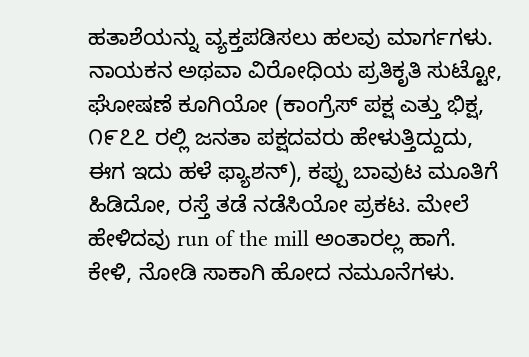ಹತಾಶೆಯನ್ನು ವ್ಯಕ್ತಪಡಿಸಲು ಹಲವು ಮಾರ್ಗಗಳು. ನಾಯಕನ ಅಥವಾ ವಿರೋಧಿಯ ಪ್ರತಿಕೃತಿ ಸುಟ್ಟೋ, ಘೋಷಣೆ ಕೂಗಿಯೋ (ಕಾಂಗ್ರೆಸ್ ಪಕ್ಷ ಎತ್ತು ಭಿಕ್ಷ, ೧೯೭೭ ರಲ್ಲಿ ಜನತಾ ಪಕ್ಷದವರು ಹೇಳುತ್ತಿದ್ದುದು, ಈಗ ಇದು ಹಳೆ ಫ್ಯಾಶನ್), ಕಪ್ಪು ಬಾವುಟ ಮೂತಿಗೆ ಹಿಡಿದೋ, ರಸ್ತೆ ತಡೆ ನಡೆಸಿಯೋ ಪ್ರಕಟ. ಮೇಲೆ ಹೇಳಿದವು run of the mill ಅಂತಾರಲ್ಲ ಹಾಗೆ. ಕೇಳಿ, ನೋಡಿ ಸಾಕಾಗಿ ಹೋದ ನಮೂನೆಗಳು.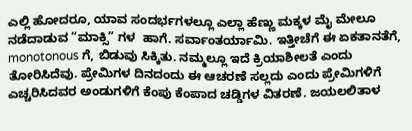ಎಲ್ಲಿ ಹೋದರೂ, ಯಾವ ಸಂದರ್ಭಗಳಲ್ಲೂ ಎಲ್ಲಾ ಹೆಣ್ಣು ಮಕ್ಕಳ ಮೈ ಮೇಲೂ ನಡೆದಾಡುವ “ಮಾಕ್ಸಿ” ಗಳ  ಹಾಗೆ. ಸರ್ವಾಂತರ್ಯಾಮಿ. ಇತ್ತೀಚೆಗೆ ಈ ಏಕತಾನತೆಗೆ, monotonous ಗೆ, ಬಿಡುವು ಸಿಕ್ಕಿತು. ನಮ್ಮಲ್ಲೂ ಇದೆ ಕ್ರಿಯಾಶೀಲತೆ ಎಂದು ತೋರಿಸಿದೆವು. ಪ್ರೇಮಿಗಳ ದಿನದಂದು ಈ ಆಚರಣೆ ಸಲ್ಲದು ಎಂದು ಪ್ರೇಮಿಗಳಿಗೆ ಎಚ್ಚರಿಸಿದವರ ಅಂಡುಗಳಿಗೆ ಕೆಂಪು ಕೆಂಪಾದ ಚಡ್ಡಿಗಳ ವಿತರಣೆ. ಜಯಲಲಿತಾಳ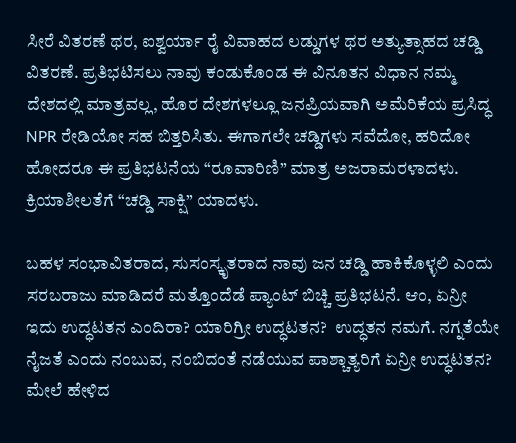ಸೀರೆ ವಿತರಣೆ ಥರ, ಐಶ್ವರ್ಯಾ ರೈ ವಿವಾಹದ ಲಡ್ಡುಗಳ ಥರ ಅತ್ಯುತ್ಸಾಹದ ಚಡ್ಡಿ ವಿತರಣೆ. ಪ್ರತಿಭಟಿಸಲು ನಾವು ಕಂಡುಕೊಂಡ ಈ ವಿನೂತನ ವಿಧಾನ ನಮ್ಮ ದೇಶದಲ್ಲಿ ಮಾತ್ರವಲ್ಲ, ಹೊರ ದೇಶಗಳಲ್ಲೂ ಜನಪ್ರಿಯವಾಗಿ ಅಮೆರಿಕೆಯ ಪ್ರಸಿದ್ಧ NPR ರೇಡಿಯೋ ಸಹ ಬಿತ್ತರಿಸಿತು. ಈಗಾಗಲೇ ಚಡ್ಡಿಗಳು ಸವೆದೋ, ಹರಿದೋ ಹೋದರೂ ಈ ಪ್ರತಿಭಟನೆಯ “ರೂವಾರಿಣಿ” ಮಾತ್ರ ಅಜರಾಮರಳಾದಳು. ಕ್ರಿಯಾಶೀಲತೆಗೆ “ಚಡ್ಡಿ ಸಾಕ್ಷಿ” ಯಾದಳು.

ಬಹಳ ಸಂಭಾವಿತರಾದ, ಸುಸಂಸ್ಕೃತರಾದ ನಾವು ಜನ ಚಡ್ಡಿ ಹಾಕಿಕೊಳ್ಳಲಿ ಎಂದು ಸರಬರಾಜು ಮಾಡಿದರೆ ಮತ್ತೊಂದೆಡೆ ಪ್ಯಾಂಟ್ ಬಿಚ್ಚಿ ಪ್ರತಿಭಟನೆ. ಆಂ, ಏನ್ರೀ ಇದು ಉದ್ಧಟತನ ಎಂದಿರಾ? ಯಾರಿಗ್ರೀ ಉದ್ಧಟತನ?  ಉದ್ಧತನ ನಮಗೆ. ನಗ್ನತೆಯೇ ನೈಜತೆ ಎಂದು ನಂಬುವ, ನಂಬಿದಂತೆ ನಡೆಯುವ ಪಾಶ್ಚಾತ್ಯರಿಗೆ ಏನ್ರೀ ಉದ್ಧಟತನ? ಮೇಲೆ ಹೇಳಿದ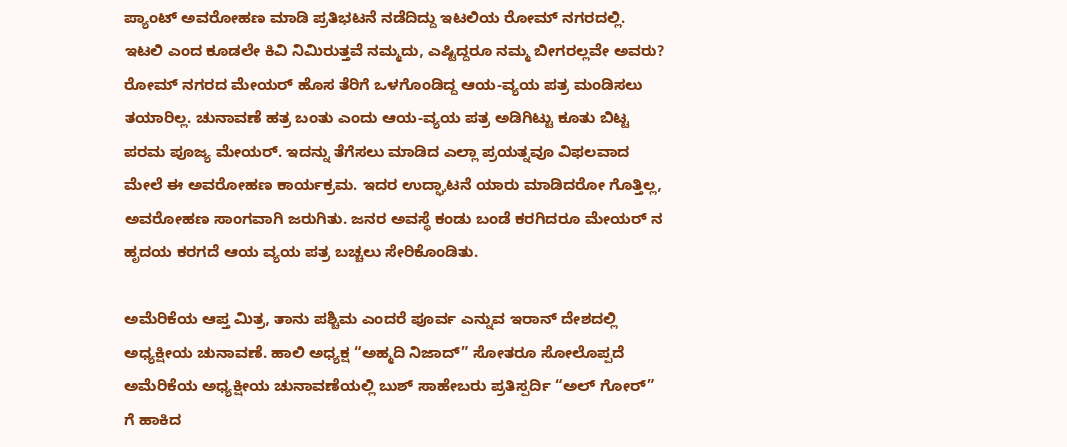ಪ್ಯಾಂಟ್ ಅವರೋಹಣ ಮಾಡಿ ಪ್ರತಿಭಟನೆ ನಡೆದಿದ್ದು ಇಟಲಿಯ ರೋಮ್ ನಗರದಲ್ಲಿ. ಇಟಲಿ ಎಂದ ಕೂಡಲೇ ಕಿವಿ ನಿಮಿರುತ್ತವೆ ನಮ್ಮದು, ಎಷ್ಟಿದ್ದರೂ ನಮ್ಮ ಬೀಗರಲ್ಲವೇ ಅವರು?  ರೋಮ್ ನಗರದ ಮೇಯರ್ ಹೊಸ ತೆರಿಗೆ ಒಳಗೊಂಡಿದ್ದ ಆಯ-ವ್ಯಯ ಪತ್ರ ಮಂಡಿಸಲು ತಯಾರಿಲ್ಲ. ಚುನಾವಣೆ ಹತ್ರ ಬಂತು ಎಂದು ಆಯ-ವ್ಯಯ ಪತ್ರ ಅಡಿಗಿಟ್ಟು ಕೂತು ಬಿಟ್ಟ ಪರಮ ಪೂಜ್ಯ ಮೇಯರ್. ಇದನ್ನು ತೆಗೆಸಲು ಮಾಡಿದ ಎಲ್ಲಾ ಪ್ರಯತ್ನವೂ ವಿಫಲವಾದ ಮೇಲೆ ಈ ಅವರೋಹಣ ಕಾರ್ಯಕ್ರಮ. ಇದರ ಉದ್ಘಾಟನೆ ಯಾರು ಮಾಡಿದರೋ ಗೊತ್ತಿಲ್ಲ, ಅವರೋಹಣ ಸಾಂಗವಾಗಿ ಜರುಗಿತು. ಜನರ ಅವಸ್ಥೆ ಕಂಡು ಬಂಡೆ ಕರಗಿದರೂ ಮೇಯರ್ ನ ಹೃದಯ ಕರಗದೆ ಆಯ ವ್ಯಯ ಪತ್ರ ಬಚ್ಚಲು ಸೇರಿಕೊಂಡಿತು.

ಅಮೆರಿಕೆಯ ಆಪ್ತ ಮಿತ್ರ, ತಾನು ಪಶ್ಚಿಮ ಎಂದರೆ ಪೂರ್ವ ಎನ್ನುವ ಇರಾನ್ ದೇಶದಲ್ಲಿ ಅಧ್ಯಕ್ಷೀಯ ಚುನಾವಣೆ. ಹಾಲಿ ಅಧ್ಯಕ್ಷ “ಅಹ್ಮದಿ ನಿಜಾದ್” ಸೋತರೂ ಸೋಲೊಪ್ಪದೆ ಅಮೆರಿಕೆಯ ಅಧ್ಯಕ್ಷೀಯ ಚುನಾವಣೆಯಲ್ಲಿ ಬುಶ್ ಸಾಹೇಬರು ಪ್ರತಿಸ್ಪರ್ದಿ “ಅಲ್ ಗೋರ್” ಗೆ ಹಾಕಿದ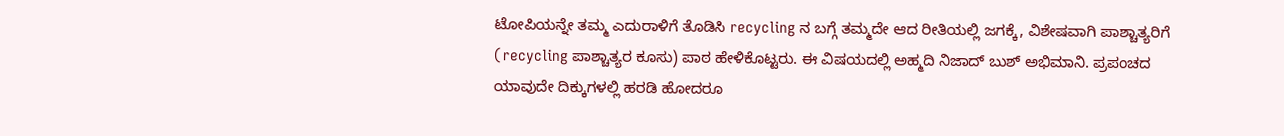ಟೋಪಿಯನ್ನೇ ತಮ್ಮ ಎದುರಾಳಿಗೆ ತೊಡಿಸಿ recycling ನ ಬಗ್ಗೆ ತಮ್ಮದೇ ಆದ ರೀತಿಯಲ್ಲಿ ಜಗಕ್ಕೆ, ವಿಶೇಷವಾಗಿ ಪಾಶ್ಚಾತ್ಯರಿಗೆ (recycling ಪಾಶ್ಚಾತ್ಯರ ಕೂಸು) ಪಾಠ ಹೇಳಿಕೊಟ್ಟರು. ಈ ವಿಷಯದಲ್ಲಿ ಅಹ್ಮದಿ ನಿಜಾದ್ ಬುಶ್ ಅಭಿಮಾನಿ. ಪ್ರಪಂಚದ ಯಾವುದೇ ದಿಕ್ಕುಗಳಲ್ಲಿ ಹರಡಿ ಹೋದರೂ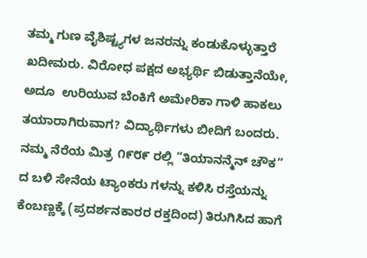ತಮ್ಮ ಗುಣ ವೈಶಿಷ್ಟ್ಯಗಳ ಜನರನ್ನು ಕಂಡುಕೊಳ್ಳುತ್ತಾರೆ ಖದೀಮರು. ವಿರೋಧ ಪಕ್ಷದ ಅಭ್ಯರ್ಥಿ ಬಿಡುತ್ತಾನೆಯೇ, ಅದೂ  ಉರಿಯುವ ಬೆಂಕಿಗೆ ಅಮೇರಿಕಾ ಗಾಳಿ ಹಾಕಲು ತಯಾರಾಗಿರುವಾಗ? ವಿದ್ಯಾರ್ಥಿಗಳು ಬೀದಿಗೆ ಬಂದರು. ನಮ್ಮ ನೆರೆಯ ಮಿತ್ರ ೧೯೮೯ ರಲ್ಲಿ “ತಿಯಾನನ್ಮೆನ್ ಚೌಕ” ದ ಬಳಿ ಸೇನೆಯ ಟ್ಯಾಂಕರು ಗಳನ್ನು ಕಳಿಸಿ ರಸ್ತೆಯನ್ನು ಕೆಂಬಣ್ಣಕ್ಕೆ (ಪ್ರದರ್ಶನಕಾರರ ರಕ್ತದಿಂದ) ತಿರುಗಿಸಿದ ಹಾಗೆ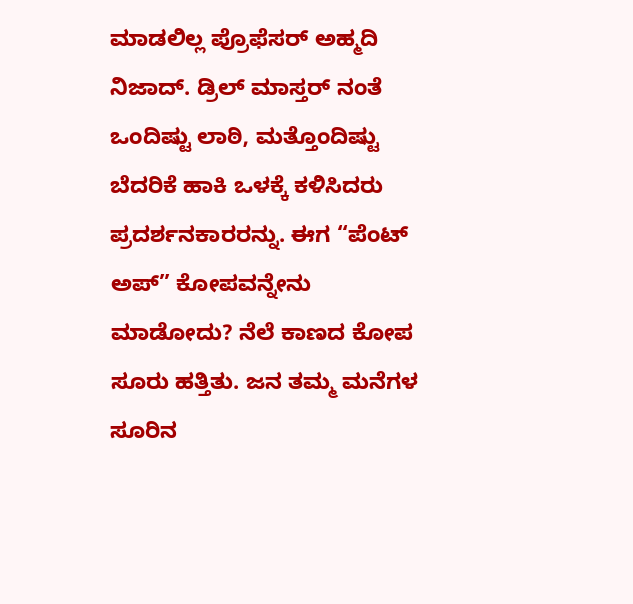ಮಾಡಲಿಲ್ಲ ಪ್ರೊಫೆಸರ್ ಅಹ್ಮದಿ ನಿಜಾದ್. ಡ್ರಿಲ್ ಮಾಸ್ತರ್ ನಂತೆ ಒಂದಿಷ್ಟು ಲಾಠಿ, ಮತ್ತೊಂದಿಷ್ಟು ಬೆದರಿಕೆ ಹಾಕಿ ಒಳಕ್ಕೆ ಕಳಿಸಿದರು ಪ್ರದರ್ಶನಕಾರರನ್ನು. ಈಗ “ಪೆಂಟ್ ಅಪ್” ಕೋಪವನ್ನೇನು ಮಾಡೋದು? ನೆಲೆ ಕಾಣದ ಕೋಪ ಸೂರು ಹತ್ತಿತು. ಜನ ತಮ್ಮ ಮನೆಗಳ ಸೂರಿನ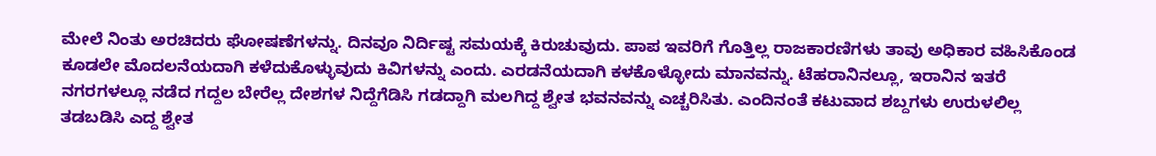ಮೇಲೆ ನಿಂತು ಅರಚಿದರು ಘೋಷಣೆಗಳನ್ನು. ದಿನವೂ ನಿರ್ದಿಷ್ಟ ಸಮಯಕ್ಕೆ ಕಿರುಚುವುದು. ಪಾಪ ಇವರಿಗೆ ಗೊತ್ತಿಲ್ಲ ರಾಜಕಾರಣಿಗಳು ತಾವು ಅಧಿಕಾರ ವಹಿಸಿಕೊಂಡ ಕೂಡಲೇ ಮೊದಲನೆಯದಾಗಿ ಕಳೆದುಕೊಳ್ಳುವುದು ಕಿವಿಗಳನ್ನು ಎಂದು. ಎರಡನೆಯದಾಗಿ ಕಳಕೊಳ್ಳೋದು ಮಾನವನ್ನು. ಟೆಹರಾನಿನಲ್ಲೂ, ಇರಾನಿನ ಇತರೆ ನಗರಗಳಲ್ಲೂ ನಡೆದ ಗದ್ದಲ ಬೇರೆಲ್ಲ ದೇಶಗಳ ನಿದ್ದೆಗೆಡಿಸಿ ಗಡದ್ದಾಗಿ ಮಲಗಿದ್ದ ಶ್ವೇತ ಭವನವನ್ನು ಎಚ್ಚರಿಸಿತು. ಎಂದಿನಂತೆ ಕಟುವಾದ ಶಬ್ದಗಳು ಉರುಳಲಿಲ್ಲ ತಡಬಡಿಸಿ ಎದ್ದ ಶ್ವೇತ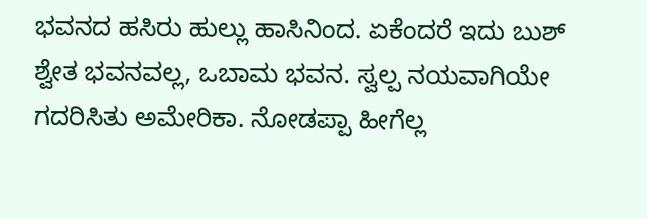ಭವನದ ಹಸಿರು ಹುಲ್ಲು ಹಾಸಿನಿಂದ. ಏಕೆಂದರೆ ಇದು ಬುಶ್ ಶ್ವೇತ ಭವನವಲ್ಲ, ಒಬಾಮ ಭವನ. ಸ್ವಲ್ಪ ನಯವಾಗಿಯೇ ಗದರಿಸಿತು ಅಮೇರಿಕಾ. ನೋಡಪ್ಪಾ ಹೀಗೆಲ್ಲ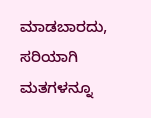ಮಾಡಬಾರದು, ಸರಿಯಾಗಿ ಮತಗಳನ್ನೂ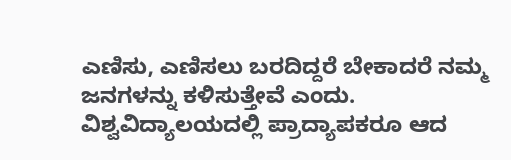ಎಣಿಸು, ಎಣಿಸಲು ಬರದಿದ್ದರೆ ಬೇಕಾದರೆ ನಮ್ಮ ಜನಗಳನ್ನು ಕಳಿಸುತ್ತೇವೆ ಎಂದು. ವಿಶ್ವವಿದ್ಯಾಲಯದಲ್ಲಿ ಪ್ರಾದ್ಯಾಪಕರೂ ಆದ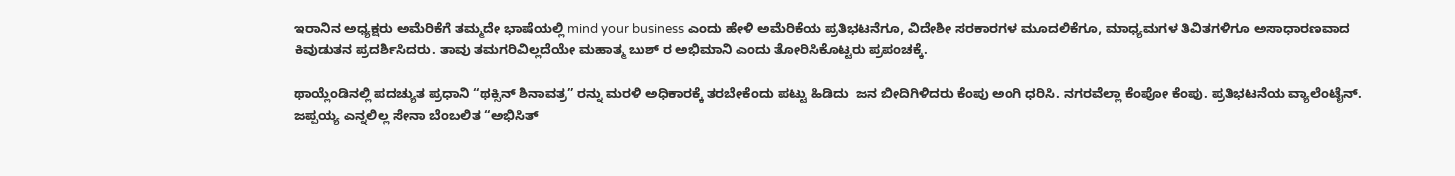ಇರಾನಿನ ಅಧ್ಯಕ್ಷರು ಅಮೆರಿಕೆಗೆ ತಮ್ಮದೇ ಭಾಷೆಯಲ್ಲಿ mind your business ಎಂದು ಹೇಳಿ ಅಮೆರಿಕೆಯ ಪ್ರತಿಭಟನೆಗೂ, ವಿದೇಶೀ ಸರಕಾರಗಳ ಮೂದಲಿಕೆಗೂ, ಮಾಧ್ಯಮಗಳ ತಿವಿತಗಳಿಗೂ ಅಸಾಧಾರಣವಾದ ಕಿವುಡುತನ ಪ್ರದರ್ಶಿಸಿದರು. ತಾವು ತಮಗರಿವಿಲ್ಲದೆಯೇ ಮಹಾತ್ಮ ಬುಶ್ ರ ಅಭಿಮಾನಿ ಎಂದು ತೋರಿಸಿಕೊಟ್ಟರು ಪ್ರಪಂಚಕ್ಕೆ.

ಥಾಯ್ಲೆಂಡಿನಲ್ಲಿ ಪದಚ್ಯುತ ಪ್ರಧಾನಿ “ಥಕ್ಸಿನ್ ಶಿನಾವತ್ರ” ರನ್ನು ಮರಳಿ ಅಧಿಕಾರಕ್ಕೆ ತರಬೇಕೆಂದು ಪಟ್ಟು ಹಿಡಿದು  ಜನ ಬೀದಿಗಿಳಿದರು ಕೆಂಪು ಅಂಗಿ ಧರಿಸಿ. ನಗರವೆಲ್ಲಾ ಕೆಂಪೋ ಕೆಂಪು. ಪ್ರತಿಭಟನೆಯ ವ್ಯಾಲೆಂಟೈನ್. ಜಪ್ಪಯ್ಯ ಎನ್ನಲಿಲ್ಲ ಸೇನಾ ಬೆಂಬಲಿತ “ಅಭಿಸಿತ್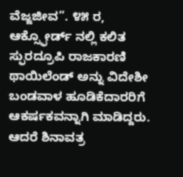ವೆಜ್ಜಜೀವ”. ೪೫ ರ, ಆಕ್ಸ್ಫೋರ್ಡ್ ನಲ್ಲಿ ಕಲಿತ ಸ್ಫುರದ್ರೂಪಿ ರಾಜಕಾರಣಿ ಥಾಯಿಲೆಂಡ್ ಅನ್ನು ವಿದೇಶೀ ಬಂಡವಾಳ ಹೂಡಿಕೆದಾರರಿಗೆ ಆಕರ್ಷಕವನ್ನಾಗಿ ಮಾಡಿದ್ದರು. ಆದರೆ ಶಿನಾವತ್ರ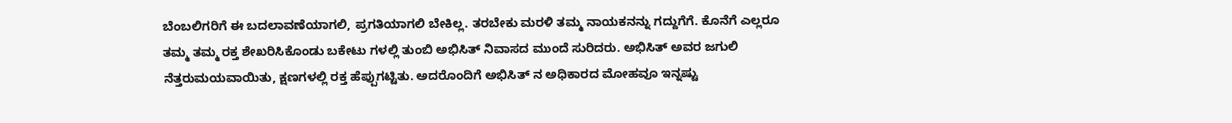ಬೆಂಬಲಿಗರಿಗೆ ಈ ಬದಲಾವಣೆಯಾಗಲಿ, ಪ್ರಗತಿಯಾಗಲಿ ಬೇಕಿಲ್ಲ. ತರಬೇಕು ಮರಳಿ ತಮ್ಮ ನಾಯಕನನ್ನು ಗದ್ದುಗೆಗೆ. ಕೊನೆಗೆ ಎಲ್ಲರೂ ತಮ್ಮ ತಮ್ಮ ರಕ್ತ ಶೇಖರಿಸಿಕೊಂಡು ಬಕೇಟು ಗಳಲ್ಲಿ ತುಂಬಿ ಅಭಿಸಿತ್ ನಿವಾಸದ ಮುಂದೆ ಸುರಿದರು. ಅಭಿಸಿತ್ ಅವರ ಜಗುಲಿ ನೆತ್ತರುಮಯವಾಯಿತು, ಕ್ಷಣಗಳಲ್ಲಿ ರಕ್ತ ಹೆಪ್ಪುಗಟ್ಟಿತು. ಅದರೊಂದಿಗೆ ಅಭಿಸಿತ್ ನ ಅಧಿಕಾರದ ಮೋಹವೂ ಇನ್ನಷ್ಟು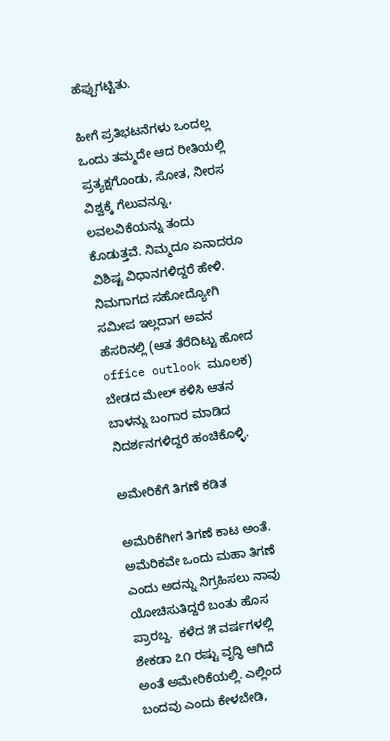ಹೆಪ್ಪುಗಟ್ಟಿತು.

ಹೀಗೆ ಪ್ರತಿಭಟನೆಗಳು ಒಂದಲ್ಲ ಒಂದು ತಮ್ಮದೇ ಆದ ರೀತಿಯಲ್ಲಿ ಪ್ರತ್ಯಕ್ಷಗೊಂಡು, ಸೋತ, ನೀರಸ ವಿಶ್ವಕ್ಕೆ ಗೆಲುವನ್ನೂ, ಲವಲವಿಕೆಯನ್ನು ತಂದು ಕೊಡುತ್ತವೆ. ನಿಮ್ಮದೂ ಏನಾದರೂ ವಿಶಿಷ್ಟ ವಿಧಾನಗಳಿದ್ದರೆ ಹೇಳಿ. ನಿಮಗಾಗದ ಸಹೋದ್ಯೋಗಿ ಸಮೀಪ ಇಲ್ಲದಾಗ ಅವನ ಹೆಸರಿನಲ್ಲಿ (ಆತ ತೆರೆದಿಟ್ಟು ಹೋದ office outlook ಮೂಲಕ) ಬೇಡದ ಮೇಲ್ ಕಳಿಸಿ ಆತನ ಬಾಳನ್ನು ಬಂಗಾರ ಮಾಡಿದ ನಿದರ್ಶನಗಳಿದ್ದರೆ ಹಂಚಿಕೊಳ್ಳಿ.

ಅಮೇರಿಕೆಗೆ ತಿಗಣೆ ಕಡಿತ

ಅಮೆರಿಕೆಗೀಗ ತಿಗಣೆ ಕಾಟ ಅಂತೆ. ಅಮೆರಿಕವೇ ಒಂದು ಮಹಾ ತಿಗಣೆ ಎಂದು ಅದನ್ನು ನಿಗ್ರಹಿಸಲು ನಾವು ಯೋಚಿಸುತಿದ್ದರೆ ಬಂತು ಹೊಸ ಪ್ರಾರಬ್ದ.  ಕಳೆದ ೫ ವರ್ಷಗಳಲ್ಲಿ ಶೇಕಡಾ ೭೧ ರಷ್ಟು ವೃದ್ಧಿ ಆಗಿದೆ ಅಂತೆ ಅಮೇರಿಕೆಯಲ್ಲಿ. ಎಲ್ಲಿಂದ ಬಂದವು ಎಂದು ಕೇಳಬೇಡಿ,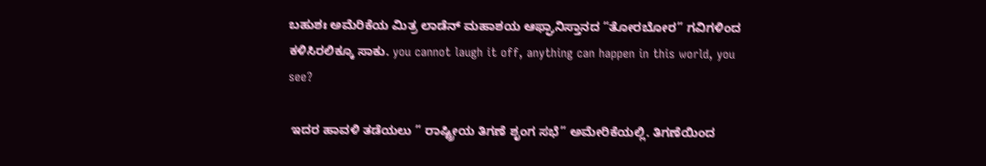ಬಹುಶಃ ಅಮೆರಿಕೆಯ ಮಿತ್ರ ಲಾಡೆನ್ ಮಹಾಶಯ ಆಫ್ಘಾನಿಸ್ತಾನದ “ತೋರಬೋರ” ಗವಿಗಳಿಂದ ಕಳಿಸಿರಲಿಕ್ಕೂ ಸಾಕು. you cannot laugh it off, anything can happen in this world, you see?

 ಇದರ ಹಾವಳಿ ತಡೆಯಲು ” ರಾಷ್ಟ್ರೀಯ ತಿಗಣೆ ಶೃಂಗ ಸಭೆ” ಅಮೇರಿಕೆಯಲ್ಲಿ. ತಿಗಣೆಯಿಂದ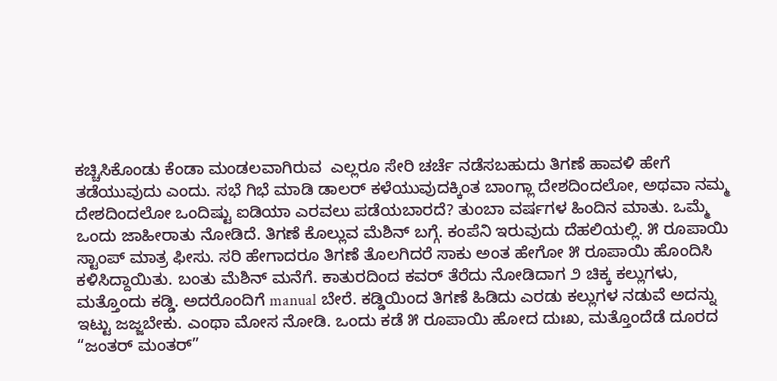ಕಚ್ಚಿಸಿಕೊಂಡು ಕೆಂಡಾ ಮಂಡಲವಾಗಿರುವ  ಎಲ್ಲರೂ ಸೇರಿ ಚರ್ಚೆ ನಡೆಸಬಹುದು ತಿಗಣೆ ಹಾವಳಿ ಹೇಗೆ ತಡೆಯುವುದು ಎಂದು. ಸಭೆ ಗಿಭೆ ಮಾಡಿ ಡಾಲರ್ ಕಳೆಯುವುದಕ್ಕಿಂತ ಬಾಂಗ್ಲಾ ದೇಶದಿಂದಲೋ, ಅಥವಾ ನಮ್ಮ ದೇಶದಿಂದಲೋ ಒಂದಿಷ್ಟು ಐಡಿಯಾ ಎರವಲು ಪಡೆಯಬಾರದೆ? ತುಂಬಾ ವರ್ಷಗಳ ಹಿಂದಿನ ಮಾತು. ಒಮ್ಮೆ ಒಂದು ಜಾಹೀರಾತು ನೋಡಿದೆ. ತಿಗಣೆ ಕೊಲ್ಲುವ ಮೆಶಿನ್ ಬಗ್ಗೆ. ಕಂಪೆನಿ ಇರುವುದು ದೆಹಲಿಯಲ್ಲಿ. ೫ ರೂಪಾಯಿ ಸ್ಟಾಂಪ್ ಮಾತ್ರ ಫೀಸು. ಸರಿ ಹೇಗಾದರೂ ತಿಗಣೆ ತೊಲಗಿದರೆ ಸಾಕು ಅಂತ ಹೇಗೋ ೫ ರೂಪಾಯಿ ಹೊಂದಿಸಿ ಕಳಿಸಿದ್ದಾಯಿತು. ಬಂತು ಮೆಶಿನ್ ಮನೆಗೆ. ಕಾತುರದಿಂದ ಕವರ್ ತೆರೆದು ನೋಡಿದಾಗ ೨ ಚಿಕ್ಕ ಕಲ್ಲುಗಳು, ಮತ್ತೊಂದು ಕಡ್ಡಿ. ಅದರೊಂದಿಗೆ manual ಬೇರೆ. ಕಡ್ಡಿಯಿಂದ ತಿಗಣೆ ಹಿಡಿದು ಎರಡು ಕಲ್ಲುಗಳ ನಡುವೆ ಅದನ್ನು ಇಟ್ಟು ಜಜ್ಜಬೇಕು. ಎಂಥಾ ಮೋಸ ನೋಡಿ. ಒಂದು ಕಡೆ ೫ ರೂಪಾಯಿ ಹೋದ ದುಃಖ, ಮತ್ತೊಂದೆಡೆ ದೂರದ “ಜಂತರ್ ಮಂತರ್”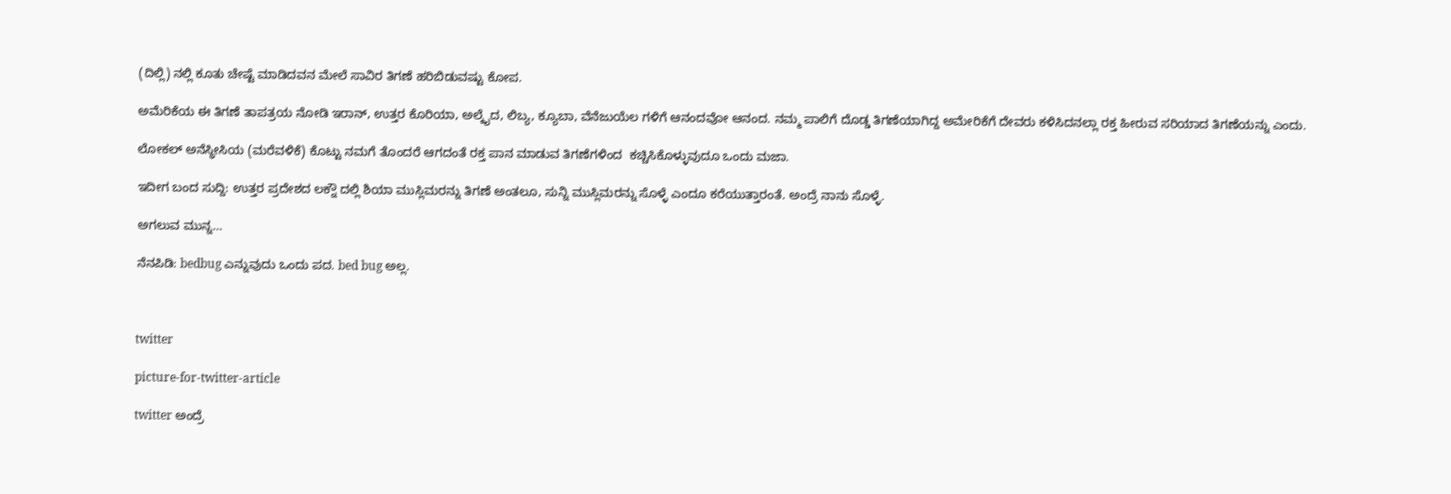(ದಿಲ್ಲಿ) ನಲ್ಲಿ ಕೂತು ಚೇಷ್ಟೆ ಮಾಡಿದವನ ಮೇಲೆ ಸಾವಿರ ತಿಗಣೆ ಹರಿಬಿಡುವಷ್ಟು ಕೋಪ.

ಅಮೆರಿಕೆಯ ಈ ತಿಗಣೆ ತಾಪತ್ರಯ ನೋಡಿ ಇರಾನ್, ಉತ್ತರ ಕೊರಿಯಾ, ಅಲ್ಕೈದ, ಲಿಬ್ಯ, ಕ್ಯೂಬಾ, ವೆನೆಜುಯೆಲ ಗಳಿಗೆ ಆನಂದವೋ ಆನಂದ. ನಮ್ಮ ಪಾಲಿಗೆ ದೊಡ್ಡ ತಿಗಣೆಯಾಗಿದ್ದ ಅಮೇರಿಕೆಗೆ ದೇವರು ಕಳಿಸಿದನಲ್ಲಾ ರಕ್ತ ಹೀರುವ ಸರಿಯಾದ ತಿಗಣೆಯನ್ನು ಎಂದು.

ಲೋಕಲ್ ಅನೆಸ್ಥೀಸಿಯ (ಮರೆವಳಿಕೆ) ಕೊಟ್ಟು ನಮಗೆ ತೊಂದರೆ ಆಗದಂತೆ ರಕ್ತ ಪಾನ ಮಾಡುವ ತಿಗಣೆಗಳಿಂದ  ಕಚ್ಚಿಸಿಕೊಳ್ಳುವುದೂ ಒಂದು ಮಜಾ.

ಇದೀಗ ಬಂದ ಸುದ್ದಿ: ಉತ್ತರ ಪ್ರದೇಶದ ಲಕ್ನೌ ದಲ್ಲಿ ಶಿಯಾ ಮುಸ್ಲಿಮರನ್ನು ತಿಗಣೆ ಅಂತಲೂ, ಸುನ್ನಿ ಮುಸ್ಲಿಮರನ್ನು ಸೊಳ್ಳೆ ಎಂದೂ ಕರೆಯುತ್ತಾರಂತೆ. ಅಂದ್ರೆ ನಾನು ಸೊಳ್ಳೆ.

ಅಗಲುವ ಮುನ್ನ…

ನೆನಪಿಡಿ: bedbug ಎನ್ನುವುದು ಒಂದು ಪದ. bed bug ಅಲ್ಲ.



twitter

picture-for-twitter-article

twitter ಅಂದ್ರೆ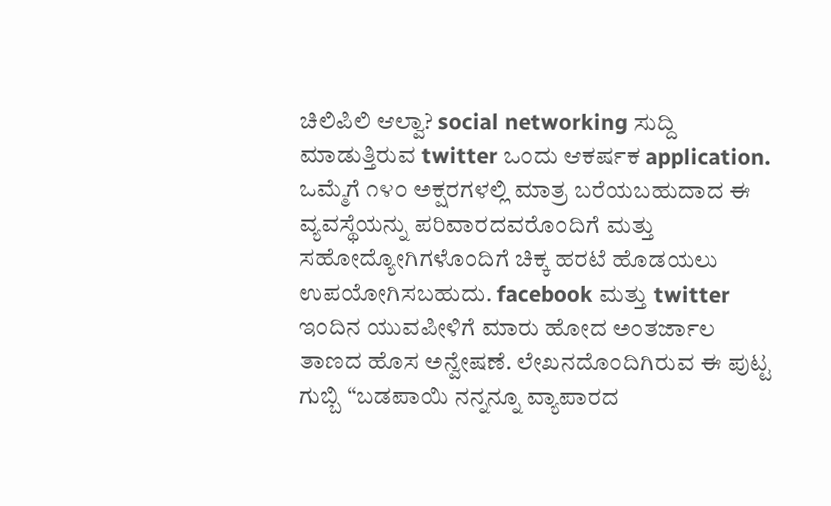ಚಿಲಿಪಿಲಿ ಆಲ್ವಾ? social networking ಸುದ್ದಿ ಮಾಡುತ್ತಿರುವ twitter ಒಂದು ಆಕರ್ಷಕ application. ಒಮ್ಮೆಗೆ ೧೪೦ ಅಕ್ಷರಗಳಲ್ಲಿ ಮಾತ್ರ ಬರೆಯಬಹುದಾದ ಈ ವ್ಯವಸ್ಥೆಯನ್ನು ಪರಿವಾರದವರೊಂದಿಗೆ ಮತ್ತು ಸಹೋದ್ಯೋಗಿಗಳೊಂದಿಗೆ ಚಿಕ್ಕ ಹರಟೆ ಹೊಡಯಲು ಉಪಯೋಗಿಸಬಹುದು. facebook ಮತ್ತು twitter ಇಂದಿನ ಯುವಪೀಳಿಗೆ ಮಾರು ಹೋದ ಅಂತರ್ಜಾಲ ತಾಣದ ಹೊಸ ಅನ್ವೇಷಣೆ. ಲೇಖನದೊಂದಿಗಿರುವ ಈ ಪುಟ್ಟ ಗುಬ್ಬಿ “ಬಡಪಾಯಿ ನನ್ನನ್ನೂ ವ್ಯಾಪಾರದ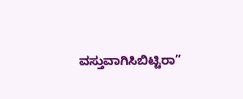ವಸ್ತುವಾಗಿಸಿಬಿಟ್ಟಿರಾ”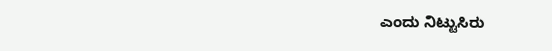ಎಂದು ನಿಟ್ಟುಸಿರು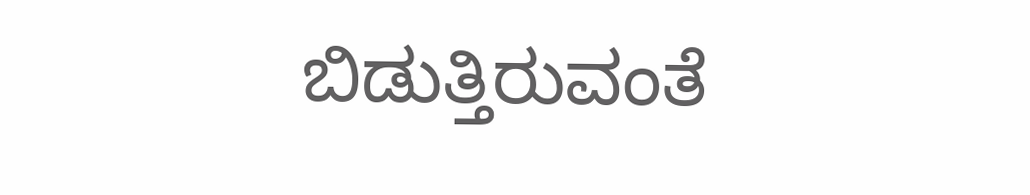ಬಿಡುತ್ತಿರುವಂತೆ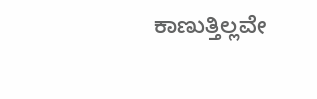ಕಾಣುತ್ತಿಲ್ಲವೇ